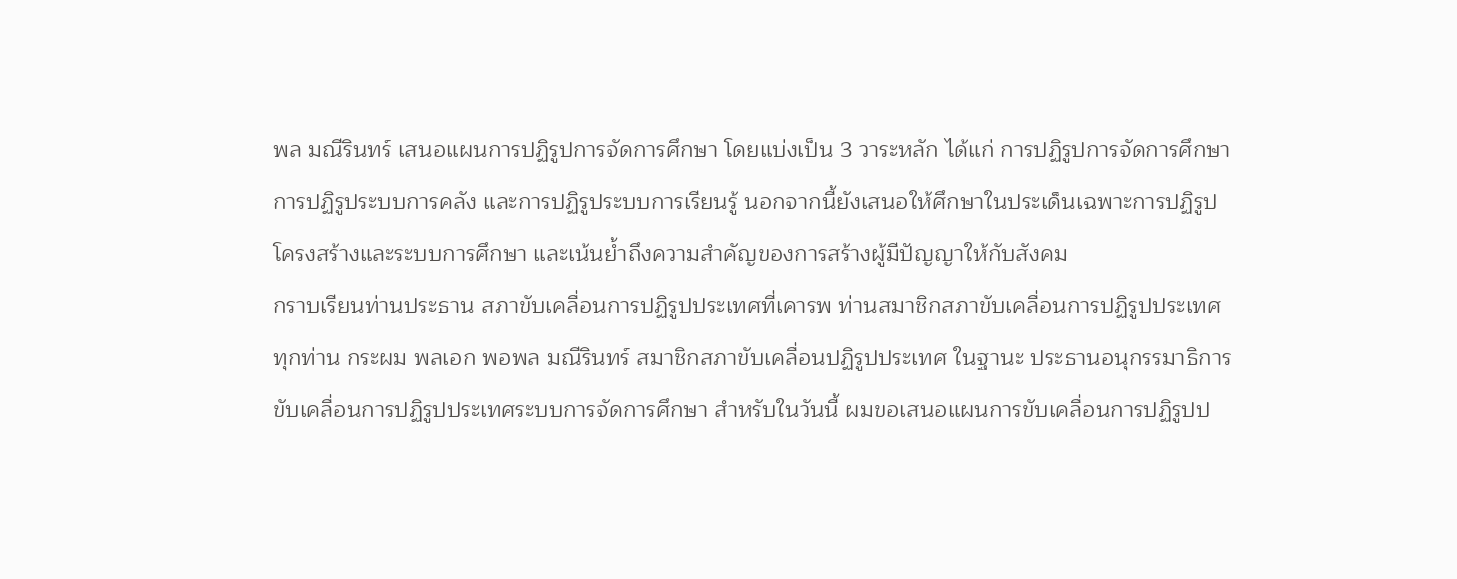พล มณีรินทร์ เสนอแผนการปฏิรูปการจัดการศึกษา โดยแบ่งเป็น 3 วาระหลัก ได้แก่ การปฏิรูปการจัดการศึกษา การปฏิรูประบบการคลัง และการปฏิรูประบบการเรียนรู้ นอกจากนี้ยังเสนอให้ศึกษาในประเด็นเฉพาะการปฏิรูปโครงสร้างและระบบการศึกษา และเน้นย้ำถึงความสำคัญของการสร้างผู้มีปัญญาให้กับสังคม
กราบเรียนท่านประธาน สภาขับเคลื่อนการปฏิรูปประเทศที่เคารพ ท่านสมาชิกสภาขับเคลื่อนการปฏิรูปประเทศ ทุกท่าน กระผม พลเอก พอพล มณีรินทร์ สมาชิกสภาขับเคลื่อนปฏิรูปประเทศ ในฐานะ ประธานอนุกรรมาธิการขับเคลื่อนการปฏิรูปประเทศระบบการจัดการศึกษา สําหรับในวันนี้ ผมขอเสนอแผนการขับเคลื่อนการปฏิรูปป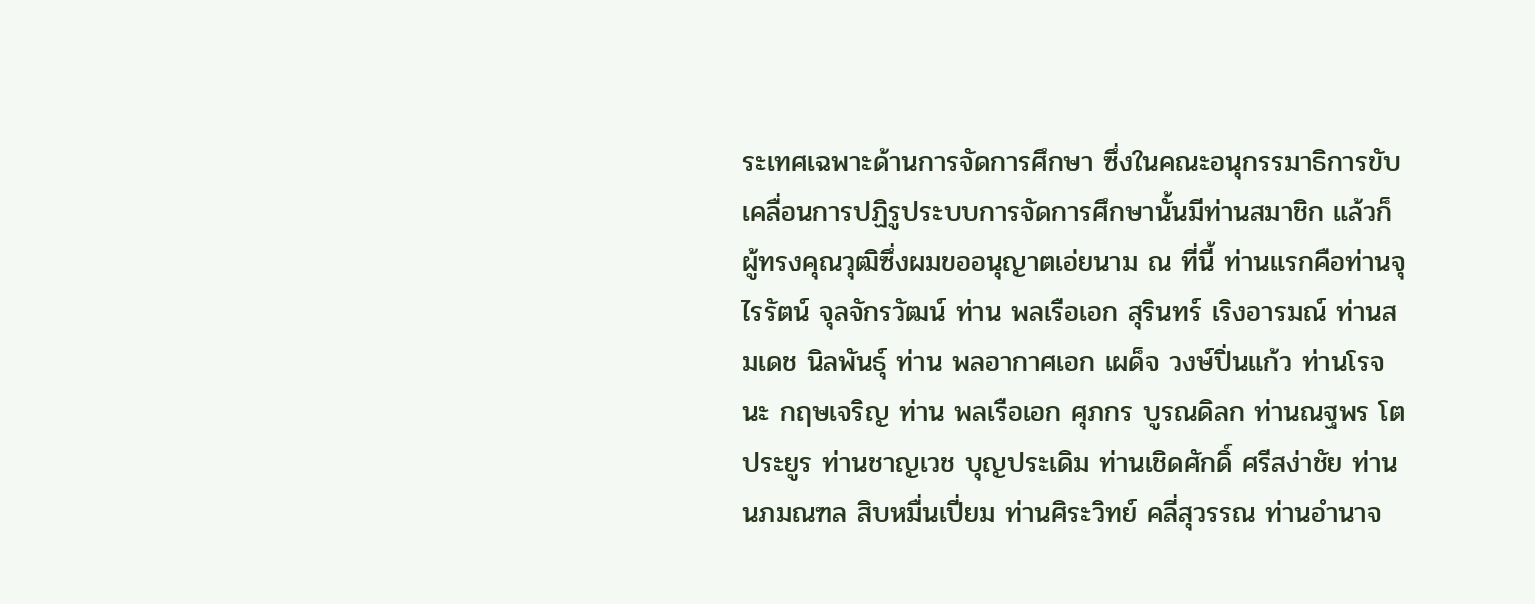ระเทศเฉพาะด้านการจัดการศึกษา ซึ่งในคณะอนุกรรมาธิการขับเคลื่อนการปฏิรูประบบการจัดการศึกษานั้นมีท่านสมาชิก แล้วก็ผู้ทรงคุณวุฒิซึ่งผมขออนุญาตเอ่ยนาม ณ ที่นี้ ท่านแรกคือท่านจุไรรัตน์ จุลจักรวัฒน์ ท่าน พลเรือเอก สุรินทร์ เริงอารมณ์ ท่านสมเดช นิลพันธุ์ ท่าน พลอากาศเอก เผด็จ วงษ์ปิ่นแก้ว ท่านโรจนะ กฤษเจริญ ท่าน พลเรือเอก ศุภกร บูรณดิลก ท่านณฐพร โตประยูร ท่านชาญเวช บุญประเดิม ท่านเชิดศักดิ์ ศรีสง่าชัย ท่านนภมณฑล สิบหมื่นเปี่ยม ท่านศิระวิทย์ คลี่สุวรรณ ท่านอํานาจ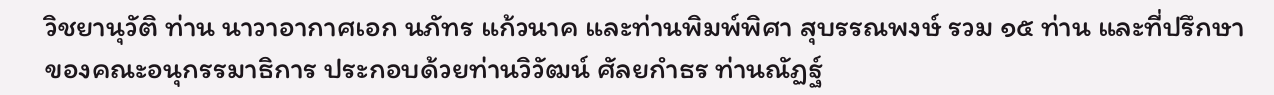วิชยานุวัติ ท่าน นาวาอากาศเอก นภัทร แก้วนาค และท่านพิมพ์พิศา สุบรรณพงษ์ รวม ๑๕ ท่าน และที่ปรึกษาของคณะอนุกรรมาธิการ ประกอบด้วยท่านวิวัฒน์ ศัลยกําธร ท่านณัฏฐ์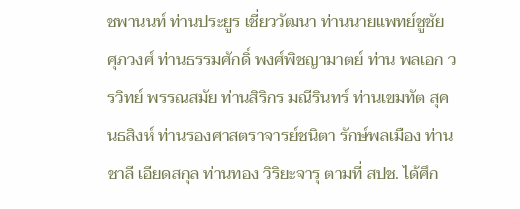ชพานนท์ ท่านประยูร เชี่ยววัฒนา ท่านนายแพทย์ชูชัย ศุภวงศ์ ท่านธรรมศักดิ์ พงศ์พิชญามาตย์ ท่าน พลเอก วรวิทย์ พรรณสมัย ท่านสิริกร มณีรินทร์ ท่านเขมทัต สุคนธสิงห์ ท่านรองศาสตราจารย์ชนิตา รักษ์พลเมือง ท่านชาลี เอียดสกุล ท่านทอง วิริยะจารุ ตามที่ สปช. ได้ศึก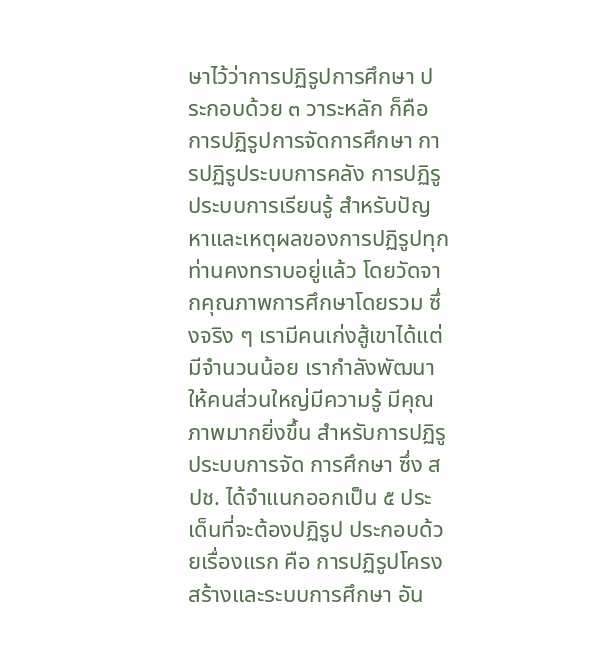ษาไว้ว่าการปฏิรูปการศึกษา ประกอบด้วย ๓ วาระหลัก ก็คือ การปฏิรูปการจัดการศึกษา การปฏิรูประบบการคลัง การปฏิรูประบบการเรียนรู้ สําหรับปัญหาและเหตุผลของการปฏิรูปทุกท่านคงทราบอยู่แล้ว โดยวัดจากคุณภาพการศึกษาโดยรวม ซึ่งจริง ๆ เรามีคนเก่งสู้เขาได้แต่มีจํานวนน้อย เรากําลังพัฒนาให้คนส่วนใหญ่มีความรู้ มีคุณภาพมากยิ่งขึ้น สําหรับการปฏิรูประบบการจัด การศึกษา ซึ่ง สปช. ได้จําแนกออกเป็น ๕ ประเด็นที่จะต้องปฏิรูป ประกอบด้วยเรื่องแรก คือ การปฏิรูปโครงสร้างและระบบการศึกษา อัน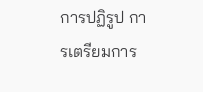การปฏิรูป การเตรียมการ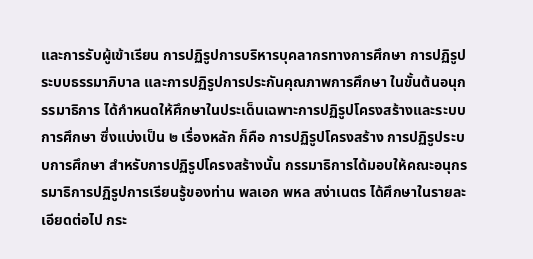และการรับผู้เข้าเรียน การปฏิรูปการบริหารบุคลากรทางการศึกษา การปฏิรูป ระบบธรรมาภิบาล และการปฏิรูปการประกันคุณภาพการศึกษา ในขั้นต้นอนุกรรมาธิการ ได้กําหนดให้ศึกษาในประเด็นเฉพาะการปฏิรูปโครงสร้างและระบบการศึกษา ซึ่งแบ่งเป็น ๒ เรื่องหลัก ก็คือ การปฏิรูปโครงสร้าง การปฏิรูประบบการศึกษา สําหรับการปฏิรูปโครงสร้างนั้น กรรมาธิการได้มอบให้คณะอนุกรรมาธิการปฏิรูปการเรียนรู้ของท่าน พลเอก พหล สง่าเนตร ได้ศึกษาในรายละเอียดต่อไป กระ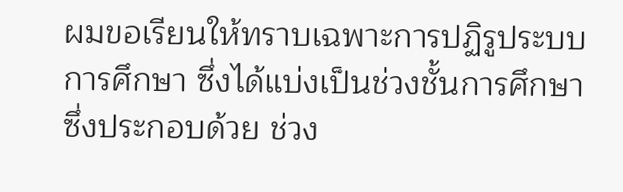ผมขอเรียนให้ทราบเฉพาะการปฏิรูประบบการศึกษา ซึ่งได้แบ่งเป็นช่วงชั้นการศึกษา ซึ่งประกอบด้วย ช่วง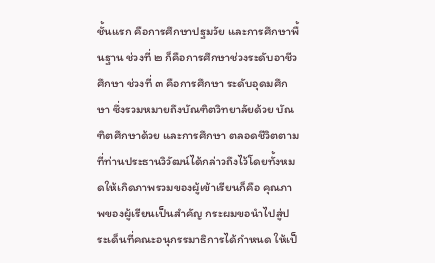ชั้นแรก คือการศึกษาปฐมวัย และการศึกษาพื้นฐาน ช่วงที่ ๒ ก็คือการศึกษาช่วงระดับอาชีวศึกษา ช่วงที่ ๓ คือการศึกษา ระดับอุดมศึกษา ซึ่งรวมหมายถึงบัณฑิตวิทยาลัยด้วย บัณฑิตศึกษาด้วย และการศึกษา ตลอดชีวิตตามที่ท่านประธานวิวัฒน์ได้กล่าวถึงไว้โดยทั้งหมดให้เกิดภาพรวมของผู้เข้าเรียนก็คือ คุณภาพของผู้เรียนเป็นสําคัญ กระผมขอนําไปสู่ประเด็นที่คณะอนุกรรมาธิการได้กําหนด ให้เป็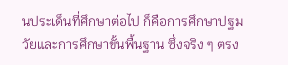นประเด็นที่ศึกษาต่อไป ก็คือการศึกษาปฐมวัยและการศึกษาขั้นพื้นฐาน ซึ่งจริง ๆ ตรง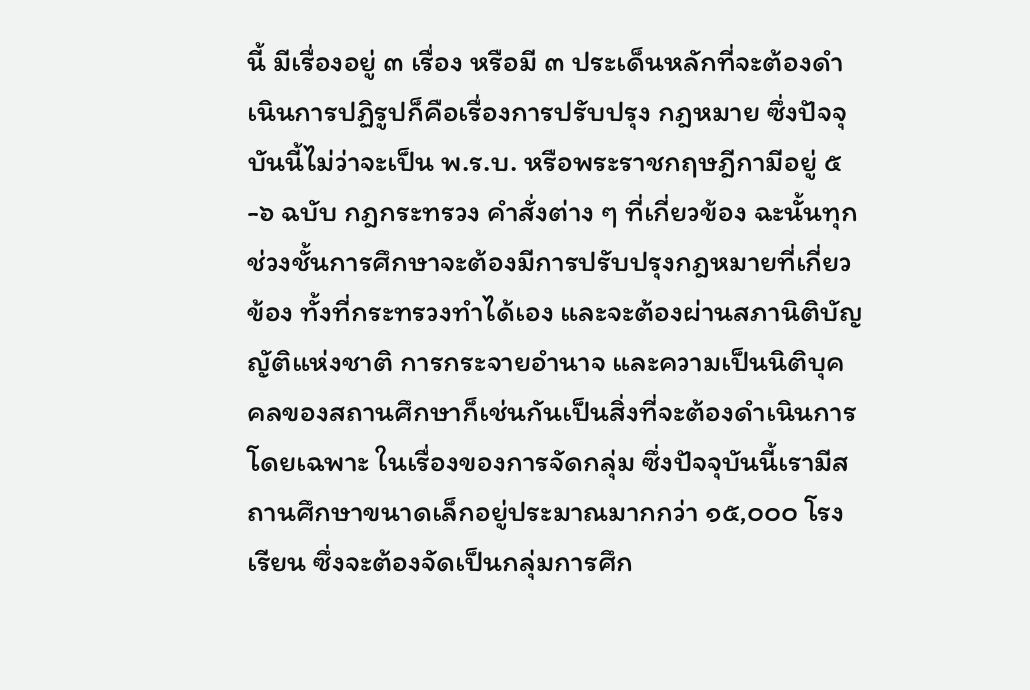นี้ มีเรื่องอยู่ ๓ เรื่อง หรือมี ๓ ประเด็นหลักที่จะต้องดําเนินการปฏิรูปก็คือเรื่องการปรับปรุง กฎหมาย ซึ่งปัจจุบันนี้ไม่ว่าจะเป็น พ.ร.บ. หรือพระราชกฤษฎีกามีอยู่ ๕-๖ ฉบับ กฎกระทรวง คําสั่งต่าง ๆ ที่เกี่ยวข้อง ฉะนั้นทุกช่วงชั้นการศึกษาจะต้องมีการปรับปรุงกฎหมายที่เกี่ยวข้อง ทั้งที่กระทรวงทําได้เอง และจะต้องผ่านสภานิติบัญญัติแห่งชาติ การกระจายอํานาจ และความเป็นนิติบุคคลของสถานศึกษาก็เช่นกันเป็นสิ่งที่จะต้องดําเนินการ โดยเฉพาะ ในเรื่องของการจัดกลุ่ม ซึ่งปัจจุบันนี้เรามีสถานศึกษาขนาดเล็กอยู่ประมาณมากกว่า ๑๕,๐๐๐ โรงเรียน ซึ่งจะต้องจัดเป็นกลุ่มการศึก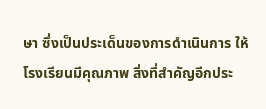ษา ซึ่งเป็นประเด็นของการดําเนินการ ให้โรงเรียนมีคุณภาพ สิ่งที่สําคัญอีกประ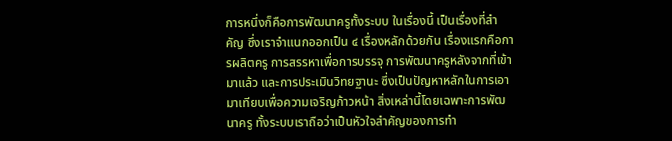การหนึ่งก็คือการพัฒนาครูทั้งระบบ ในเรื่องนี้ เป็นเรื่องที่สําคัญ ซึ่งเราจําแนกออกเป็น ๔ เรื่องหลักด้วยกัน เรื่องแรกคือการผลิตครู การสรรหาเพื่อการบรรจุ การพัฒนาครูหลังจากที่เข้ามาแล้ว และการประเมินวิทยฐานะ ซึ่งเป็นปัญหาหลักในการเอามาเทียบเพื่อความเจริญก้าวหน้า สิ่งเหล่านี้โดยเฉพาะการพัฒนาครู ทั้งระบบเราถือว่าเป็นหัวใจสําคัญของการทํา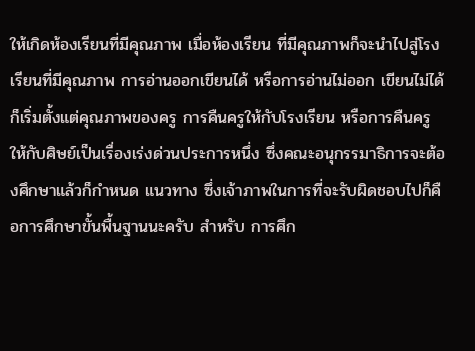ให้เกิดห้องเรียนที่มีคุณภาพ เมื่อห้องเรียน ที่มีคุณภาพก็จะนําไปสู่โรงเรียนที่มีคุณภาพ การอ่านออกเขียนได้ หรือการอ่านไม่ออก เขียนไม่ได้ก็เริ่มตั้งแต่คุณภาพของครู การคืนครูให้กับโรงเรียน หรือการคืนครู ให้กับศิษย์เป็นเรื่องเร่งด่วนประการหนึ่ง ซึ่งคณะอนุกรรมาธิการจะต้องศึกษาแล้วก็กําหนด แนวทาง ซึ่งเจ้าภาพในการที่จะรับผิดชอบไปก็คือการศึกษาขั้นพื้นฐานนะครับ สําหรับ การศึก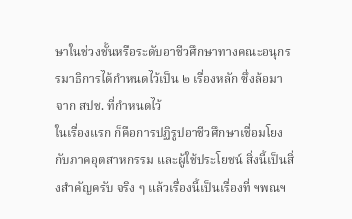ษาในช่วงชั้นหรือระดับอาชีวศึกษาทางคณะอนุกรรมาธิการได้กําหนดไว้เป็น ๒ เรื่องหลัก ซึ่งล้อมาจาก สปช. ที่กําหนดไว้
ในเรื่องแรก ก็คือการปฏิรูปอาชีวศึกษาเชื่อมโยงกับภาคอุตสาหกรรม และผู้ใช้ประโยชน์ สิ่งนี้เป็นสิ่งสําคัญครับ จริง ๆ แล้วเรื่องนี้เป็นเรื่องที่ ฯพณฯ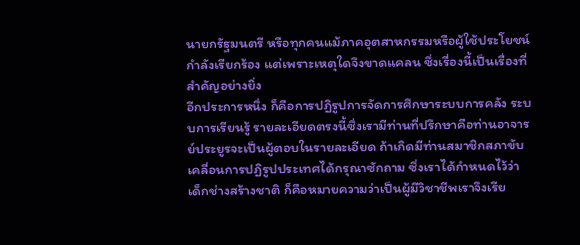นายกรัฐมนตรี หรือทุกคนแม้ภาคอุตสาหกรรมหรือผู้ใช้ประโยชน์กําลังเรียกร้อง แต่เพราะเหตุใดจึงขาดแคลน ซึ่งเรื่องนี้เป็นเรื่องที่สําคัญอย่างยิ่ง
อีกประการหนึ่ง ก็คือการปฏิรูปการจัดการศึกษาระบบการคลัง ระบบการเรียนรู้ รายละเอียดตรงนี้ซึ่งเรามีท่านที่ปรึกษาคือท่านอาจารย์ประยูรจะเป็นผู้ตอบในรายละเอียด ถ้าเกิดมีท่านสมาชิกสภาขับเคลื่อนการปฏิรูปประเทศได้กรุณาซักถาม ซึ่งเราได้กําหนดไว้ว่า เด็กช่างสร้างชาติ ก็คือหมายความว่าเป็นผู้มีวิชาชีพเราจึงเรีย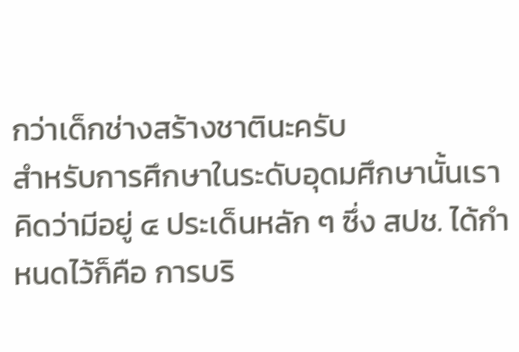กว่าเด็กช่างสร้างชาตินะครับ
สําหรับการศึกษาในระดับอุดมศึกษานั้นเราคิดว่ามีอยู่ ๔ ประเด็นหลัก ๆ ซึ่ง สปช. ได้กําหนดไว้ก็คือ การบริ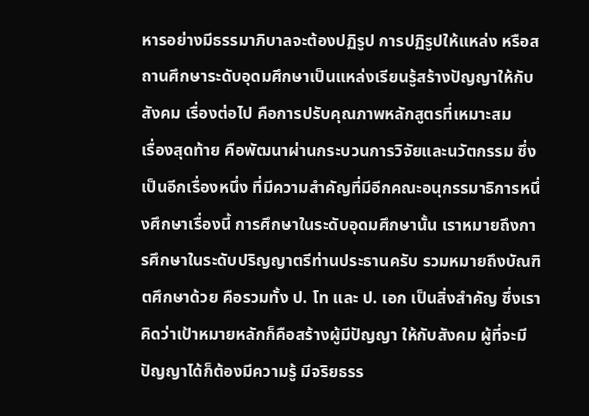หารอย่างมีธรรมาภิบาลจะต้องปฏิรูป การปฏิรูปให้แหล่ง หรือสถานศึกษาระดับอุดมศึกษาเป็นแหล่งเรียนรู้สร้างปัญญาให้กับสังคม เรื่องต่อไป คือการปรับคุณภาพหลักสูตรที่เหมาะสม
เรื่องสุดท้าย คือพัฒนาผ่านกระบวนการวิจัยและนวัตกรรม ซึ่งเป็นอีกเรื่องหนึ่ง ที่มีความสําคัญที่มีอีกคณะอนุกรรมาธิการหนึ่งศึกษาเรื่องนี้ การศึกษาในระดับอุดมศึกษานั้น เราหมายถึงการศึกษาในระดับปริญญาตรีท่านประธานครับ รวมหมายถึงบัณฑิตศึกษาด้วย คือรวมทั้ง ป. โท และ ป. เอก เป็นสิ่งสําคัญ ซึ่งเราคิดว่าเป้าหมายหลักก็คือสร้างผู้มีปัญญา ให้กับสังคม ผู้ที่จะมีปัญญาได้ก็ต้องมีความรู้ มีจริยธรร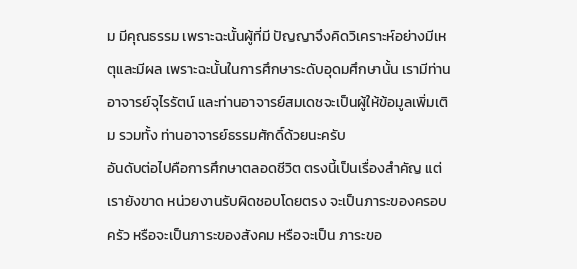ม มีคุณธรรม เพราะฉะนั้นผู้ที่มี ปัญญาจึงคิดวิเคราะห์อย่างมีเหตุและมีผล เพราะฉะนั้นในการศึกษาระดับอุดมศึกษานั้น เรามีท่านอาจารย์จุไรรัตน์ และท่านอาจารย์สมเดชจะเป็นผู้ให้ข้อมูลเพิ่มเติม รวมทั้ง ท่านอาจารย์ธรรมศักดิ์ด้วยนะครับ
อันดับต่อไปคือการศึกษาตลอดชีวิต ตรงนี้เป็นเรื่องสําคัญ แต่เรายังขาด หน่วยงานรับผิดชอบโดยตรง จะเป็นภาระของครอบครัว หรือจะเป็นภาระของสังคม หรือจะเป็น ภาระขอ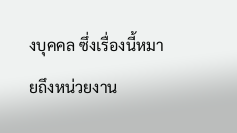งบุคคล ซึ่งเรื่องนี้หมายถึงหน่วยงาน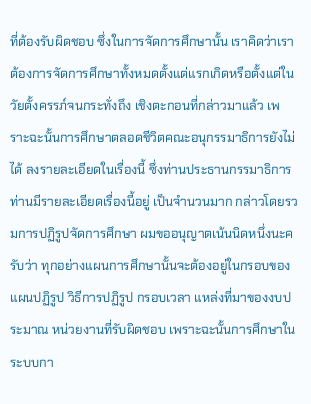ที่ต้องรับผิดชอบ ซึ่งในการจัดการศึกษานั้น เราคิดว่าเราต้องการจัดการศึกษาทั้งหมดตั้งแต่แรกเกิดหรือตั้งแต่ในวัยตั้งครรภ์จนกระทั่งถึง เชิงตะกอนที่กล่าวมาแล้ว เพราะฉะนั้นการศึกษาตลอดชีวิตคณะอนุกรรมาธิการยังไม่ได้ ลงรายละเอียดในเรื่องนี้ ซึ่งท่านประธานกรรมาธิการท่านมีรายละเอียดเรื่องนี้อยู่ เป็นจํานวนมาก กล่าวโดยรวมการปฏิรูปจัดการศึกษา ผมขออนุญาตเน้นนิดหนึ่งนะครับว่า ทุกอย่างแผนการศึกษานั้นจะต้องอยู่ในกรอบของแผนปฏิรูป วิธีการปฏิรูป กรอบเวลา แหล่งที่มาของงบประมาณ หน่วยงานที่รับผิดชอบ เพราะฉะนั้นการศึกษาในระบบกา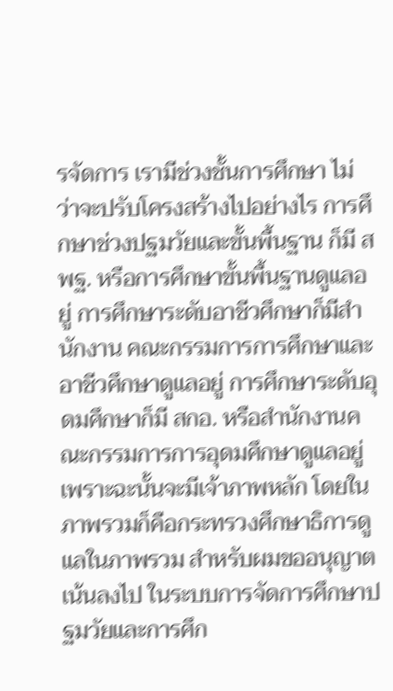รจัดการ เรามีช่วงชั้นการศึกษา ไม่ว่าจะปรับโครงสร้างไปอย่างไร การศึกษาช่วงปฐมวัยและขั้นพื้นฐาน ก็มี สพฐ. หรือการศึกษาขั้นพื้นฐานดูแลอยู่ การศึกษาระดับอาชีวศึกษาก็มีสํานักงาน คณะกรรมการการศึกษาและอาชีวศึกษาดูแลอยู่ การศึกษาระดับอุดมศึกษาก็มี สกอ. หรือสํานักงานคณะกรรมการการอุดมศึกษาดูแลอยู่ เพราะฉะนั้นจะมีเจ้าภาพหลัก โดยในภาพรวมก็คือกระทรวงศึกษาธิการดูแลในภาพรวม สําหรับผมขออนุญาตเน้นลงไป ในระบบการจัดการศึกษาปฐมวัยและการศึก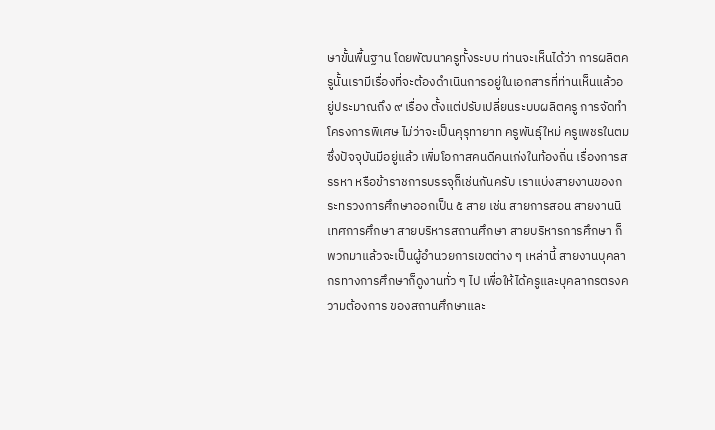ษาขั้นพื้นฐาน โดยพัฒนาครูทั้งระบบ ท่านจะเห็นได้ว่า การผลิตครูนั้นเรามีเรื่องที่จะต้องดําเนินการอยู่ในเอกสารที่ท่านเห็นแล้วอยู่ประมาณถึง ๙ เรื่อง ตั้งแต่ปรับเปลี่ยนระบบผลิตครู การจัดทําโครงการพิเศษ ไม่ว่าจะเป็นคุรุทายาท ครูพันธุ์ใหม่ ครูเพชรในตม ซึ่งปัจจุบันมีอยู่แล้ว เพิ่มโอกาสคนดีคนเก่งในท้องถิ่น เรื่องการสรรหา หรือข้าราชการบรรจุก็เช่นกันครับ เราแบ่งสายงานของกระทรวงการศึกษาออกเป็น ๕ สาย เช่น สายการสอน สายงานนิเทศการศึกษา สายบริหารสถานศึกษา สายบริหารการศึกษา ก็พวกมาแล้วจะเป็นผู้อํานวยการเขตต่าง ๆ เหล่านี้ สายงานบุคลากรทางการศึกษาก็ดูงานทั่ว ๆ ไป เพื่อให้ได้ครูและบุคลากรตรงความต้องการ ของสถานศึกษาและ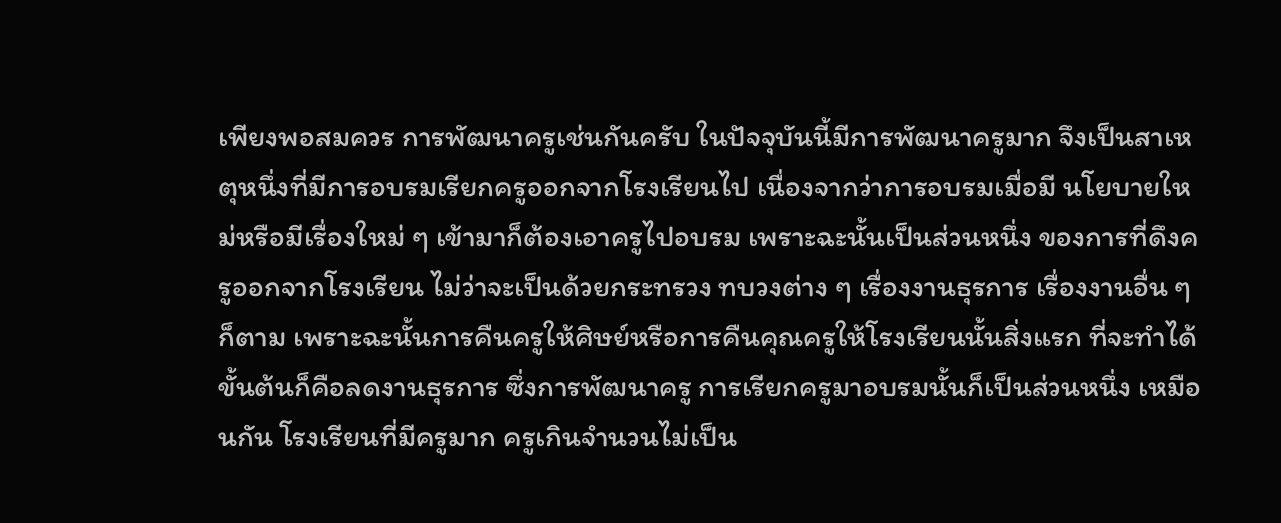เพียงพอสมควร การพัฒนาครูเช่นกันครับ ในปัจจุบันนี้มีการพัฒนาครูมาก จึงเป็นสาเหตุหนึ่งที่มีการอบรมเรียกครูออกจากโรงเรียนไป เนื่องจากว่าการอบรมเมื่อมี นโยบายใหม่หรือมีเรื่องใหม่ ๆ เข้ามาก็ต้องเอาครูไปอบรม เพราะฉะนั้นเป็นส่วนหนึ่ง ของการที่ดึงครูออกจากโรงเรียน ไม่ว่าจะเป็นด้วยกระทรวง ทบวงต่าง ๆ เรื่องงานธุรการ เรื่องงานอื่น ๆ ก็ตาม เพราะฉะนั้นการคืนครูให้ศิษย์หรือการคืนคุณครูให้โรงเรียนนั้นสิ่งแรก ที่จะทําได้ขั้นต้นก็คือลดงานธุรการ ซึ่งการพัฒนาครู การเรียกครูมาอบรมนั้นก็เป็นส่วนหนึ่ง เหมือนกัน โรงเรียนที่มีครูมาก ครูเกินจํานวนไม่เป็น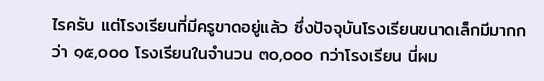ไรครับ แต่โรงเรียนที่มีครูขาดอยู่แล้ว ซึ่งปัจจุบันโรงเรียนขนาดเล็กมีมากกว่า ๑๕,๐๐๐ โรงเรียนในจํานวน ๓๐,๐๐๐ กว่าโรงเรียน นี่ผม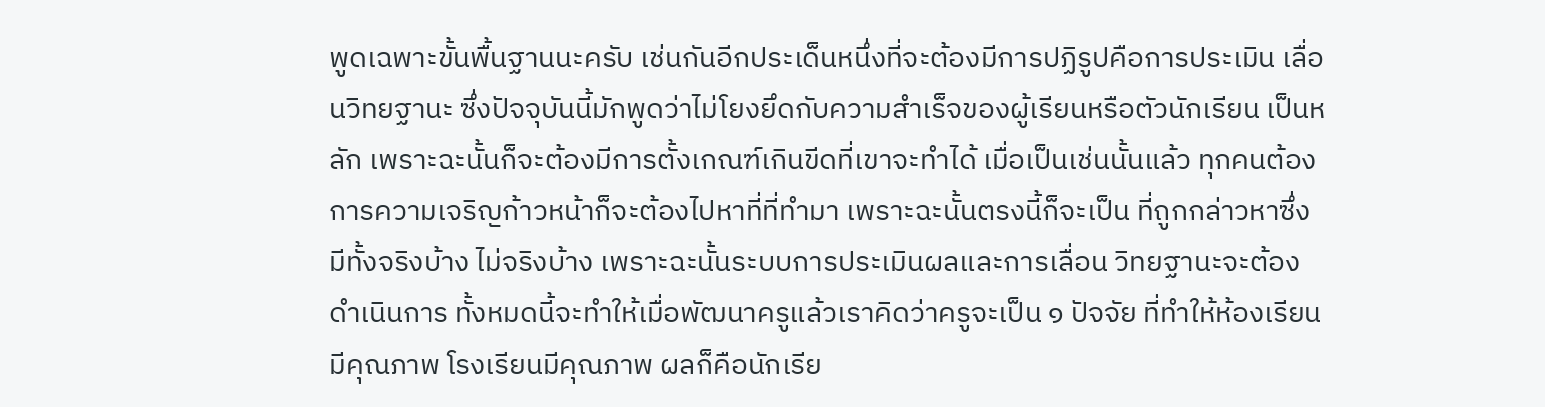พูดเฉพาะขั้นพื้นฐานนะครับ เช่นกันอีกประเด็นหนึ่งที่จะต้องมีการปฏิรูปคือการประเมิน เลื่อนวิทยฐานะ ซึ่งปัจจุบันนี้มักพูดว่าไม่โยงยึดกับความสําเร็จของผู้เรียนหรือตัวนักเรียน เป็นหลัก เพราะฉะนั้นก็จะต้องมีการตั้งเกณฑ์เกินขีดที่เขาจะทําได้ เมื่อเป็นเช่นนั้นแล้ว ทุกคนต้องการความเจริญก้าวหน้าก็จะต้องไปหาที่ที่ทํามา เพราะฉะนั้นตรงนี้ก็จะเป็น ที่ถูกกล่าวหาซึ่งมีทั้งจริงบ้าง ไม่จริงบ้าง เพราะฉะนั้นระบบการประเมินผลและการเลื่อน วิทยฐานะจะต้องดําเนินการ ทั้งหมดนี้จะทําให้เมื่อพัฒนาครูแล้วเราคิดว่าครูจะเป็น ๑ ปัจจัย ที่ทําให้ห้องเรียนมีคุณภาพ โรงเรียนมีคุณภาพ ผลก็คือนักเรีย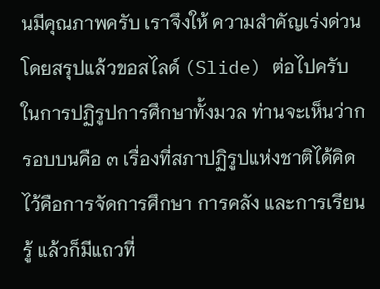นมีคุณภาพครับ เราจึงให้ ความสําคัญเร่งด่วน โดยสรุปแล้วขอสไลด์ (Slide) ต่อไปครับ ในการปฏิรูปการศึกษาทั้งมวล ท่านจะเห็นว่ากรอบบนคือ ๓ เรื่องที่สภาปฏิรูปแห่งชาติได้คิดไว้คือการจัดการศึกษา การคลัง และการเรียนรู้ แล้วก็มีแถวที่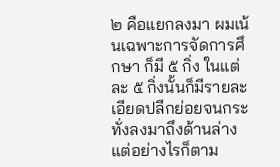๒ คือแยกลงมา ผมเน้นเฉพาะการจัดการศึกษา ก็มี ๕ กิ่ง ในแต่ละ ๕ กิ่งนั้นก็มีรายละเอียดปลีกย่อยจนกระทั่งลงมาถึงด้านล่าง แต่อย่างไรก็ตาม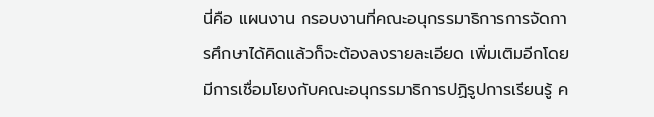นี่คือ แผนงาน กรอบงานที่คณะอนุกรรมาธิการการจัดการศึกษาได้คิดแล้วก็จะต้องลงรายละเอียด เพิ่มเติมอีกโดยมีการเชื่อมโยงกับคณะอนุกรรมาธิการปฏิรูปการเรียนรู้ ค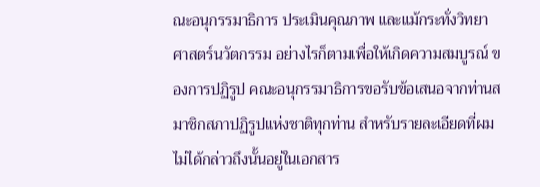ณะอนุกรรมาธิการ ประเมินคุณภาพ และแม้กระทั่งวิทยาศาสตร์นวัตกรรม อย่างไรก็ตามเพื่อให้เกิดความสมบูรณ์ ของการปฏิรูป คณะอนุกรรมาธิการขอรับข้อเสนอจากท่านสมาชิกสภาปฏิรูปแห่งชาติทุกท่าน สําหรับรายละเอียดที่ผมไม่ได้กล่าวถึงนั้นอยู่ในเอกสาร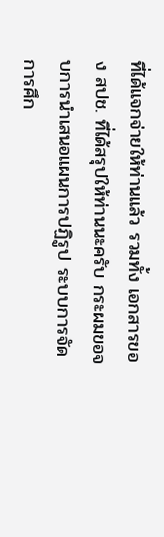ที่ได้แจกจ่ายให้ท่านแล้ว รวมทั้ง เอกสารของ สปช. ที่ได้สรุปให้ท่านนะครับ กระผมขอจบการนําเสนอแผนการปฏิรูป ระบบการจัดการศึก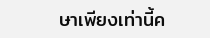ษาเพียงเท่านี้ค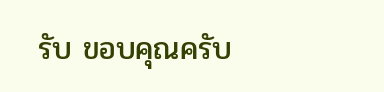รับ ขอบคุณครับ